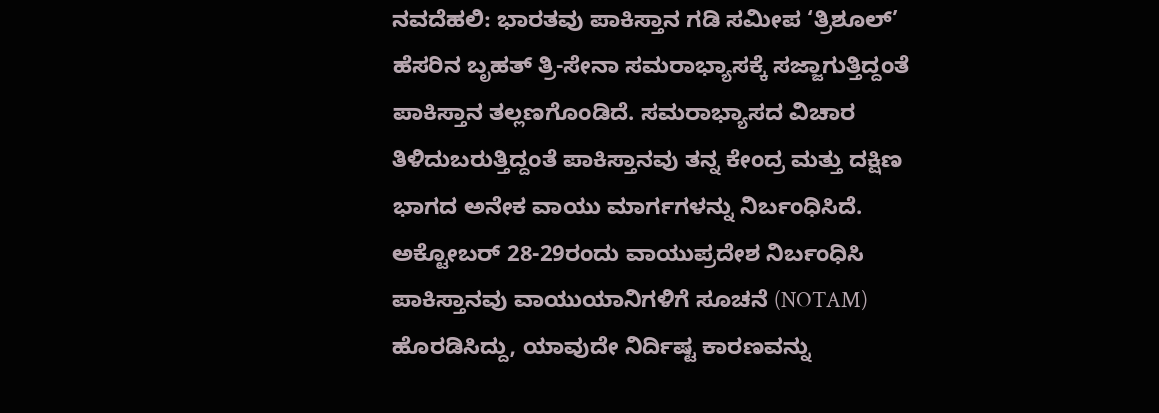ನವದೆಹಲಿ: ಭಾರತವು ಪಾಕಿಸ್ತಾನ ಗಡಿ ಸಮೀಪ ‘ತ್ರಿಶೂಲ್’ ಹೆಸರಿನ ಬೃಹತ್ ತ್ರಿ-ಸೇನಾ ಸಮರಾಭ್ಯಾಸಕ್ಕೆ ಸಜ್ಜಾಗುತ್ತಿದ್ದಂತೆ ಪಾಕಿಸ್ತಾನ ತಲ್ಲಣಗೊಂಡಿದೆ. ಸಮರಾಭ್ಯಾಸದ ವಿಚಾರ ತಿಳಿದುಬರುತ್ತಿದ್ದಂತೆ ಪಾಕಿಸ್ತಾನವು ತನ್ನ ಕೇಂದ್ರ ಮತ್ತು ದಕ್ಷಿಣ ಭಾಗದ ಅನೇಕ ವಾಯು ಮಾರ್ಗಗಳನ್ನು ನಿರ್ಬಂಧಿಸಿದೆ.
ಅಕ್ಟೋಬರ್ 28-29ರಂದು ವಾಯುಪ್ರದೇಶ ನಿರ್ಬಂಧಿಸಿ ಪಾಕಿಸ್ತಾನವು ವಾಯುಯಾನಿಗಳಿಗೆ ಸೂಚನೆ (NOTAM) ಹೊರಡಿಸಿದ್ದು, ಯಾವುದೇ ನಿರ್ದಿಷ್ಟ ಕಾರಣವನ್ನು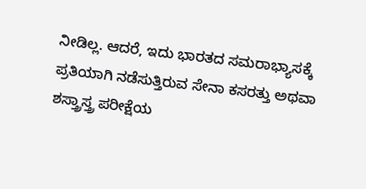ನೀಡಿಲ್ಲ. ಆದರೆ, ಇದು ಭಾರತದ ಸಮರಾಭ್ಯಾಸಕ್ಕೆ ಪ್ರತಿಯಾಗಿ ನಡೆಸುತ್ತಿರುವ ಸೇನಾ ಕಸರತ್ತು ಅಥವಾ ಶಸ್ತ್ರಾಸ್ತ್ರ ಪರೀಕ್ಷೆಯ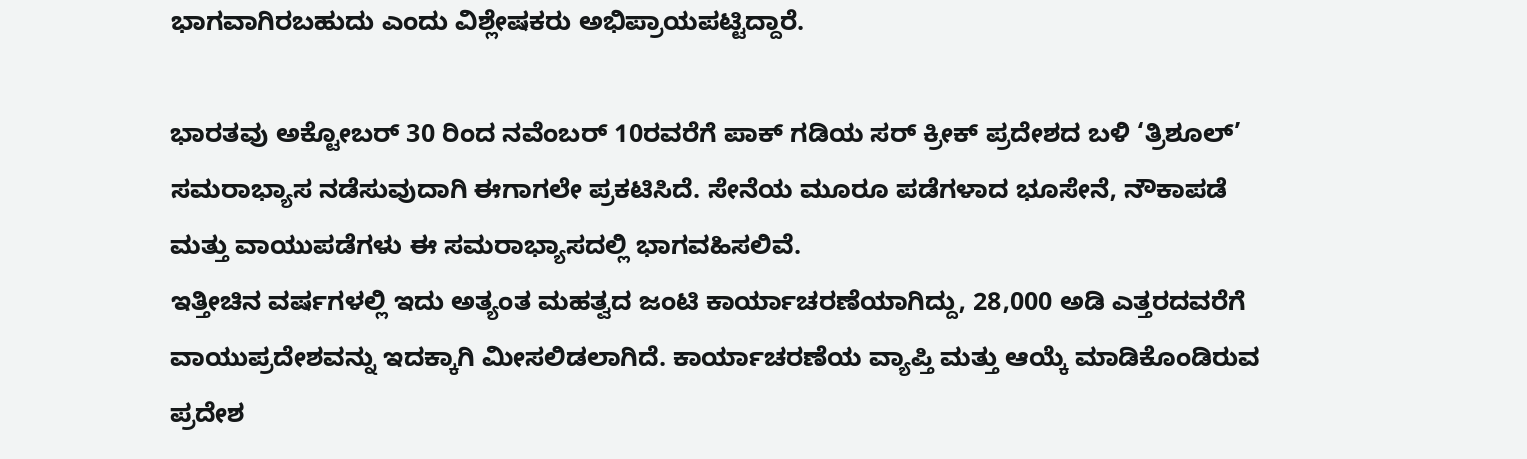ಭಾಗವಾಗಿರಬಹುದು ಎಂದು ವಿಶ್ಲೇಷಕರು ಅಭಿಪ್ರಾಯಪಟ್ಟಿದ್ದಾರೆ.

ಭಾರತವು ಅಕ್ಟೋಬರ್ 30 ರಿಂದ ನವೆಂಬರ್ 10ರವರೆಗೆ ಪಾಕ್ ಗಡಿಯ ಸರ್ ಕ್ರೀಕ್ ಪ್ರದೇಶದ ಬಳಿ ‘ತ್ರಿಶೂಲ್’ ಸಮರಾಭ್ಯಾಸ ನಡೆಸುವುದಾಗಿ ಈಗಾಗಲೇ ಪ್ರಕಟಿಸಿದೆ. ಸೇನೆಯ ಮೂರೂ ಪಡೆಗಳಾದ ಭೂಸೇನೆ, ನೌಕಾಪಡೆ ಮತ್ತು ವಾಯುಪಡೆಗಳು ಈ ಸಮರಾಭ್ಯಾಸದಲ್ಲಿ ಭಾಗವಹಿಸಲಿವೆ.
ಇತ್ತೀಚಿನ ವರ್ಷಗಳಲ್ಲಿ ಇದು ಅತ್ಯಂತ ಮಹತ್ವದ ಜಂಟಿ ಕಾರ್ಯಾಚರಣೆಯಾಗಿದ್ದು, 28,000 ಅಡಿ ಎತ್ತರದವರೆಗೆ ವಾಯುಪ್ರದೇಶವನ್ನು ಇದಕ್ಕಾಗಿ ಮೀಸಲಿಡಲಾಗಿದೆ. ಕಾರ್ಯಾಚರಣೆಯ ವ್ಯಾಪ್ತಿ ಮತ್ತು ಆಯ್ಕೆ ಮಾಡಿಕೊಂಡಿರುವ ಪ್ರದೇಶ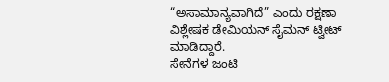“ಅಸಾಮಾನ್ಯವಾಗಿದೆ” ಎಂದು ರಕ್ಷಣಾ ವಿಶ್ಲೇಷಕ ಡೇಮಿಯನ್ ಸೈಮನ್ ಟ್ವೀಟ್ ಮಾಡಿದ್ದಾರೆ.
ಸೇನೆಗಳ ಜಂಟಿ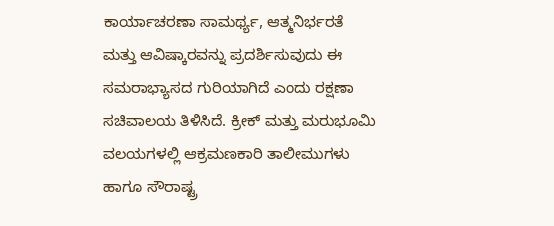ಕಾರ್ಯಾಚರಣಾ ಸಾಮರ್ಥ್ಯ, ಆತ್ಮನಿರ್ಭರತೆ ಮತ್ತು ಆವಿಷ್ಕಾರವನ್ನು ಪ್ರದರ್ಶಿಸುವುದು ಈ ಸಮರಾಭ್ಯಾಸದ ಗುರಿಯಾಗಿದೆ ಎಂದು ರಕ್ಷಣಾ ಸಚಿವಾಲಯ ತಿಳಿಸಿದೆ. ಕ್ರೀಕ್ ಮತ್ತು ಮರುಭೂಮಿ ವಲಯಗಳಲ್ಲಿ ಆಕ್ರಮಣಕಾರಿ ತಾಲೀಮುಗಳು ಹಾಗೂ ಸೌರಾಷ್ಟ್ರ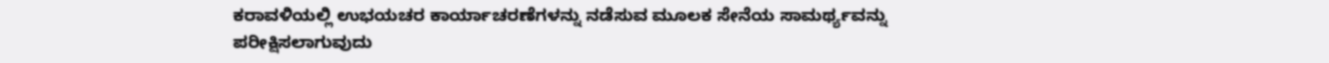ಕರಾವಳಿಯಲ್ಲಿ ಉಭಯಚರ ಕಾರ್ಯಾಚರಣೆಗಳನ್ನು ನಡೆಸುವ ಮೂಲಕ ಸೇನೆಯ ಸಾಮರ್ಥ್ಯವನ್ನು ಪರೀಕ್ಷಿಸಲಾಗುವುದು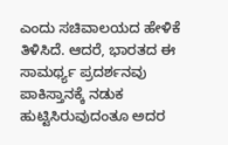ಎಂದು ಸಚಿವಾಲಯದ ಹೇಳಿಕೆ ತಿಳಿಸಿದೆ. ಆದರೆ, ಭಾರತದ ಈ ಸಾಮರ್ಥ್ಯ ಪ್ರದರ್ಶನವು ಪಾಕಿಸ್ತಾನಕ್ಕೆ ನಡುಕ ಹುಟ್ಟಿಸಿರುವುದಂತೂ ಅದರ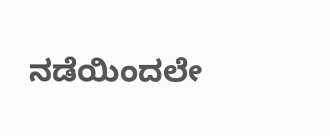ನಡೆಯಿಂದಲೇ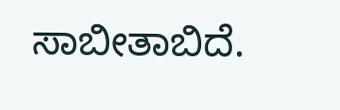ಸಾಬೀತಾಬಿದೆ.